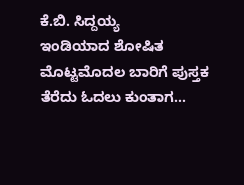ಕೆ.ಬಿ. ಸಿದ್ದಯ್ಯ
ಇಂಡಿಯಾದ ಶೋಷಿತ ಮೊಟ್ಟಮೊದಲ ಬಾರಿಗೆ ಪುಸ್ತಕ ತೆರೆದು ಓದಲು ಕುಂತಾಗ…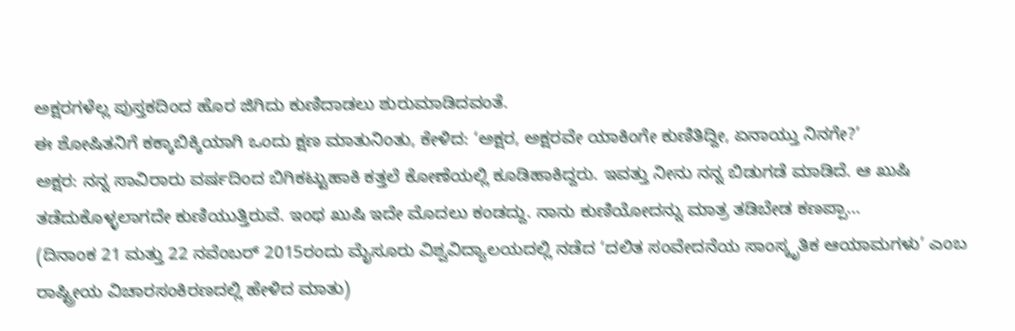ಅಕ್ಷರಗಳೆಲ್ಲ ಪುಸ್ತಕದಿಂದ ಹೊರ ಜಿಗಿದು ಕುಣಿದಾಡಲು ಶುರುಮಾಡಿದವಂತೆ.
ಈ ಶೋಷಿತನಿಗೆ ಕಕ್ಕಾಬಿಕ್ಕಿಯಾಗಿ ಒಂದು ಕ್ಷಣ ಮಾತುನಿಂತು, ಕೇಳಿದ: ‘ಅಕ್ಷರ, ಅಕ್ಷರವೇ ಯಾಕಿಂಗೇ ಕುಣಿತಿದ್ದೀ, ಏನಾಯ್ತು ನಿನಗೇ?’
ಅಕ್ಷರ: ನನ್ನ ಸಾವಿರಾರು ವರ್ಷದಿಂದ ಬಿಗಿಕಟ್ಟುಹಾಕಿ ಕತ್ತಲೆ ಕೋಣೆಯಲ್ಲಿ ಕೂಡಿಹಾಕಿದ್ದರು. ಇವತ್ತು ನೀನು ನನ್ನ ಬಿಡುಗಡೆ ಮಾಡಿದೆ. ಆ ಖುಷಿ ತಡೆದುಕೊಳ್ಳಲಾಗದೇ ಕುಣಿಯುತ್ತಿರುವೆ. ಇಂಥ ಖುಷಿ ಇದೇ ಮೊದಲು ಕಂಡದ್ದು. ನಾನು ಕುಣಿಯೋದನ್ನು ಮಾತ್ರ ತಡಿಬೇಡ ಕಣಪ್ಪಾ…
(ದಿನಾಂಕ 21 ಮತ್ತು 22 ನವೆಂಬರ್ 2015ರಂದು ಮೈಸೂರು ವಿಶ್ವವಿದ್ಯಾಲಯದಲ್ಲಿ ನಡೆದ ‘ದಲಿತ ಸಂವೇದನೆಯ ಸಾಂಸ್ಕೃತಿಕ ಆಯಾಮಗಳು’ ಎಂಬ ರಾಷ್ಟ್ರೀಯ ವಿಚಾರಸಂಕಿರಣದಲ್ಲಿ ಹೇಳಿದ ಮಾತು)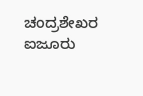ಚಂದ್ರಶೇಖರ ಐಜೂರು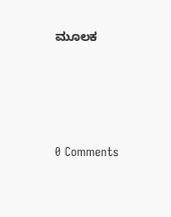ಮೂಲಕ





0 Comments